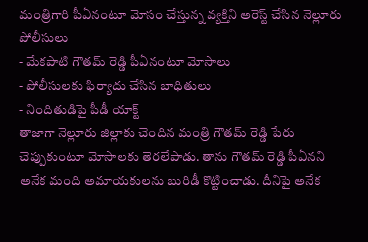మంత్రిగారి పీఏనంటూ మోసం చేస్తున్న వ్యక్తిని అరెస్ట్ చేసిన నెల్లూరు పోలీసులు
- మేకపాటి గౌతమ్ రెడ్డి పీఏనంటూ మోసాలు
- పోలీసులకు ఫిర్యాదు చేసిన బాధితులు
- నిందితుడిపై పీడీ యాక్ట్
తాజాగా నెల్లూరు జిల్లాకు చెందిన మంత్రి గౌతమ్ రెడ్డి పేరు చెప్పుకుంటూ మోసాలకు తెరలేపాడు. తాను గౌతమ్ రెడ్డి పీఏనని అనేక మంది అమాయకులను బురిడీ కొట్టించాడు. దీనిపై అనేక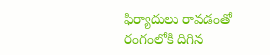ఫిర్యాదులు రావడంతో రంగంలోకి దిగిన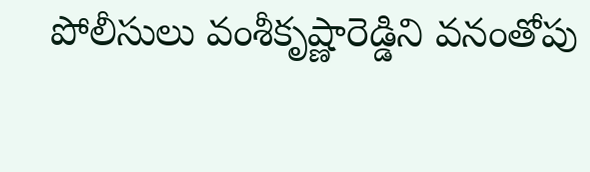పోలీసులు వంశీకృష్ణారెడ్డిని వనంతోపు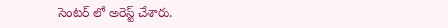సెంటర్ లో అరెస్ట్ చేశారు.